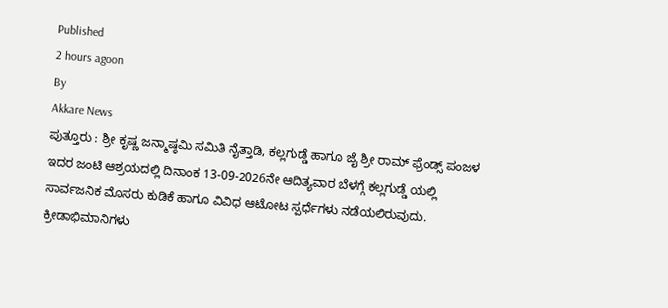Published
2 hours agoon
By
Akkare News
ಪುತ್ತೂರು : ಶ್ರೀ ಕೃಷ್ಣ ಜನ್ಮಾಷ್ಠಮಿ ಸಮಿತಿ ನೈತ್ತಾಡಿ, ಕಲ್ಲಗುಡ್ಡೆ ಹಾಗೂ ಜೈ ಶ್ರೀ ರಾಮ್ ಫ್ರೆಂಡ್ಸ್ ಪಂಜಳ ಇದರ ಜಂಟಿ ಆಶ್ರಯದಲ್ಲಿ ದಿನಾಂಕ 13-09-2026ನೇ ಆದಿತ್ಯವಾರ ಬೆಳಗ್ಗೆ ಕಲ್ಲಗುಡ್ಡೆ ಯಲ್ಲಿ ಸಾರ್ವಜನಿಕ ಮೊಸರು ಕುಡಿಕೆ ಹಾಗೂ ವಿವಿಧ ಆಟೋಟ ಸ್ಪರ್ಧೆಗಳು ನಡೆಯಲಿರುವುದು.
ಕ್ರೀಡಾಭಿಮಾನಿಗಳು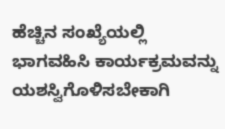ಹೆಚ್ಚಿನ ಸಂಖ್ಯೆಯಲ್ಲಿ ಭಾಗವಹಿಸಿ ಕಾರ್ಯಕ್ರಮವನ್ನು ಯಶಸ್ವಿಗೊಳಿಸಬೇಕಾಗಿ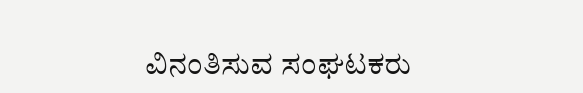ವಿನಂತಿಸುವ ಸಂಘಟಕರು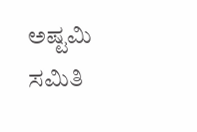ಅಷ್ಟಮಿ ಸಮಿತಿ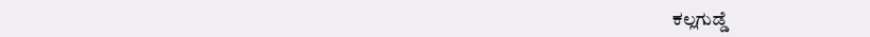ಕಲ್ಲಗುಡ್ಡೆ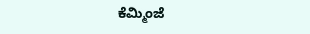ಕೆಮ್ಮಿಂಜೆ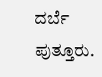ದರ್ಬೆ ಪುತ್ತೂರು.